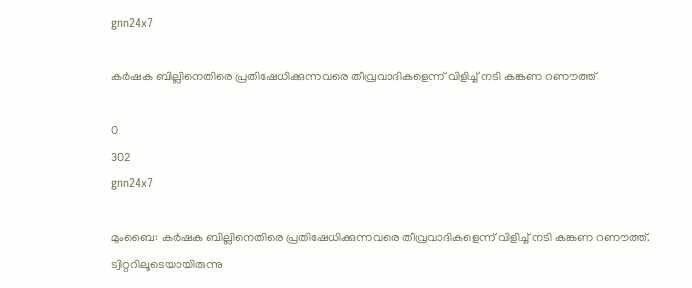gnn24x7

കര്‍ഷക ബില്ലിനെതിരെ പ്രതിഷേധിക്കുന്നവരെ തീവ്രവാദികളെന്ന് വിളിച്ച് നടി കങ്കണ റണൗത്ത്

0
302
gnn24x7

മുംബൈ: കര്‍ഷക ബില്ലിനെതിരെ പ്രതിഷേധിക്കുന്നവരെ തീവ്രവാദികളെന്ന് വിളിച്ച് നടി കങ്കണ റണൗത്ത്. ട്വിറ്ററിലൂടെയായിരുന്നു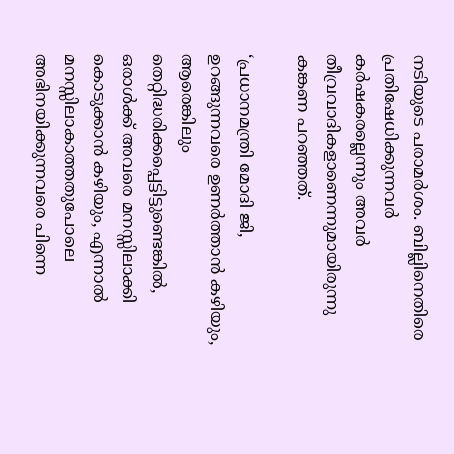നടിയുടെ പരാമര്‍ശം. ബില്ലിനെതിരെ പ്രതിഷേധിക്കുന്നവര്‍ കര്‍ഷകരല്ലെന്നും അവര്‍ തീവ്രവാദികളാണെന്നുമായിരുന്നു കങ്കണ പറഞ്ഞത്.

‘പ്രധാനമന്ത്രി മോദി ജി, ഉറങ്ങുന്നവരെ ഉണര്‍ത്താന്‍ കഴിയും, ആരെങ്കിലും തെറ്റിദ്ധരിക്കപ്പെട്ടിട്ടുണ്ടെങ്കില്‍, ഒരാള്‍ക്ക് അവരെ മനസ്സിലാക്കി കൊടുക്കാന്‍ കഴിയും, എന്നാല്‍ മനസ്സിലാകാത്തതുപോലെ അഭിനയിക്കുന്നവരെ പിന്നെ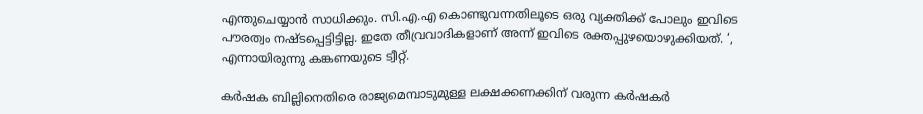എന്തുചെയ്യാന്‍ സാധിക്കും. സി.എ.എ കൊണ്ടുവന്നതിലൂടെ ഒരു വ്യക്തിക്ക് പോലും ഇവിടെ പൗരത്വം നഷ്ടപ്പെട്ടിട്ടില്ല. ഇതേ തീവ്രവാദികളാണ് അന്ന് ഇവിടെ രക്തപ്പുഴയൊഴുക്കിയത്. ‘, എന്നായിരുന്നു കങ്കണയുടെ ട്വീറ്റ്.

കര്‍ഷക ബില്ലിനെതിരെ രാജ്യമെമ്പാടുമുള്ള ലക്ഷക്കണക്കിന് വരുന്ന കര്‍ഷകര്‍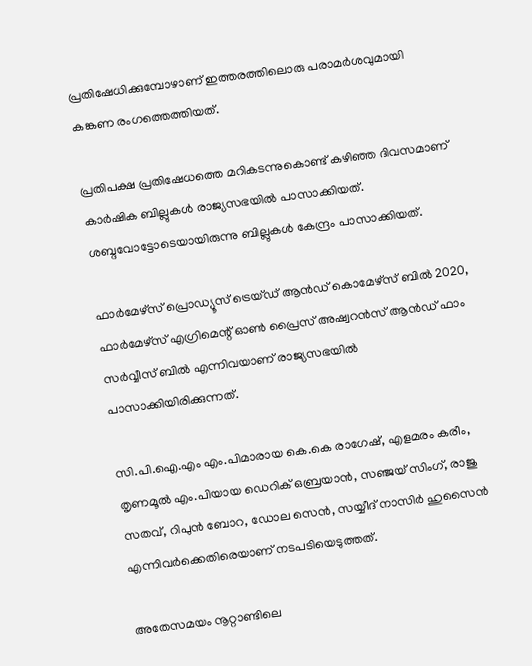പ്രതിഷേധിക്കുമ്പോഴാണ് ഇത്തരത്തിലൊരു പരാമര്‍ശവുമായി കങ്കണ രംഗത്തെത്തിയത്.

പ്രതിപക്ഷ പ്രതിഷേധത്തെ മറികടന്നുകൊണ്ട് കഴിഞ്ഞ ദിവസമാണ് കാര്‍ഷിക ബില്ലുകള്‍ രാജ്യസഭയില്‍ പാസാക്കിയത്. ശബ്ദവോട്ടോടെയായിരുന്നു ബില്ലുകള്‍ കേന്ദ്രം പാസാക്കിയത്.

ഫാര്‍മേഴ്‌സ് പ്രൊഡ്യൂസ് ട്രെയ്ഡ് ആന്‍ഡ് കൊമേഴ്‌സ് ബില്‍ 2020, ഫാര്‍മേഴ്‌സ് എഗ്രിമെന്റ് ഓണ്‍ പ്രൈസ് അഷ്വറന്‍സ് ആന്‍ഡ് ഫാം സര്‍വ്വീസ് ബില്‍ എന്നിവയാണ് രാജ്യസഭയില്‍ പാസാക്കിയിരിക്കുന്നത്.

സി.പി.ഐ.എം എം.പിമാരായ കെ.കെ രാഗേഷ്, എളമരം കരീം, തൃണമൂല്‍ എം.പിയായ ഡെറിക് ഒബ്രയാന്‍, സഞ്ജയ് സിംഗ്, രാജു സതവ്, റിപുന്‍ ബോറ, ഡോല സെന്‍, സയ്യീദ് നാസിര്‍ ഹുസൈന്‍ എന്നിവര്‍ക്കെതിരെയാണ് നടപടിയെടുത്തത്.

അതേസമയം നൂറ്റാണ്ടിലെ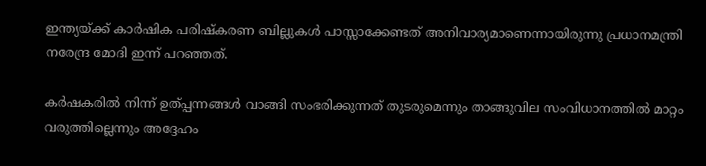ഇന്ത്യയ്ക്ക് കാര്‍ഷിക പരിഷ്‌കരണ ബില്ലുകള്‍ പാസ്സാക്കേണ്ടത് അനിവാര്യമാണെന്നായിരുന്നു പ്രധാനമന്ത്രി നരേന്ദ്ര മോദി ഇന്ന് പറഞ്ഞത്.

കര്‍ഷകരില്‍ നിന്ന് ഉത്പ്പന്നങ്ങള്‍ വാങ്ങി സംഭരിക്കുന്നത് തുടരുമെന്നും താങ്ങുവില സംവിധാനത്തില്‍ മാറ്റം വരുത്തില്ലെന്നും അദ്ദേഹം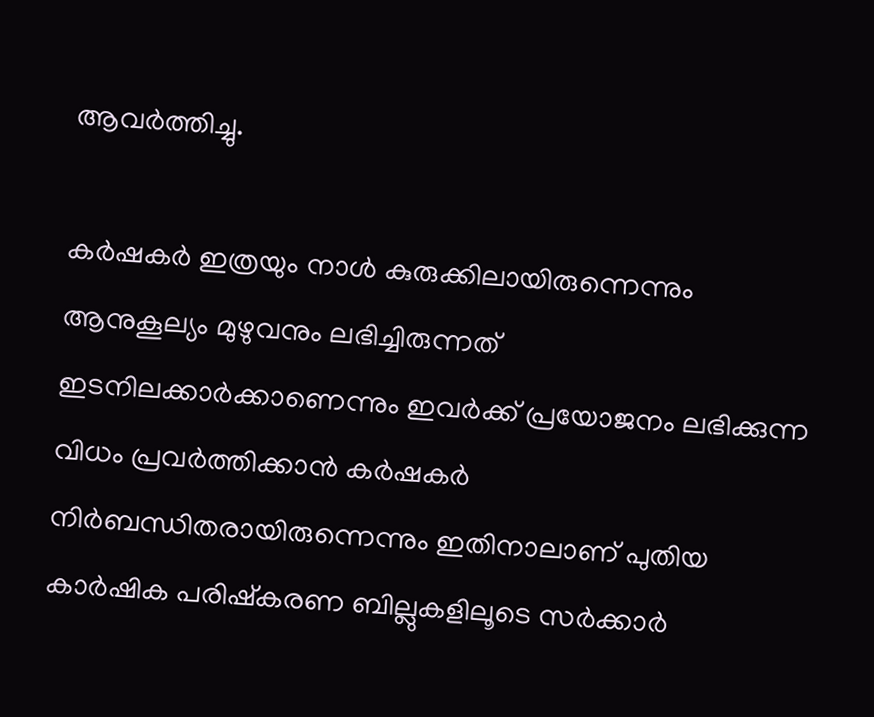ആവര്‍ത്തിച്ചു.

കര്‍ഷകര്‍ ഇത്രയും നാള്‍ കുരുക്കിലായിരുന്നെന്നും ആനുകൂല്യം മുഴുവനും ലഭിച്ചിരുന്നത് ഇടനിലക്കാര്‍ക്കാണെന്നും ഇവര്‍ക്ക് പ്രയോജനം ലഭിക്കുന്ന വിധം പ്രവര്‍ത്തിക്കാന്‍ കര്‍ഷകര്‍ നിര്‍ബന്ധിതരായിരുന്നെന്നും ഇതിനാലാണ് പുതിയ കാര്‍ഷിക പരിഷ്‌കരണ ബില്ലുകളിലൂടെ സര്‍ക്കാര്‍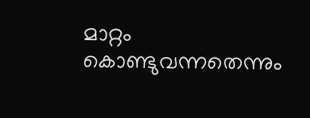മാറ്റം കൊണ്ടുവന്നതെന്നും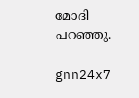മോദി പറഞ്ഞു.

gnn24x7